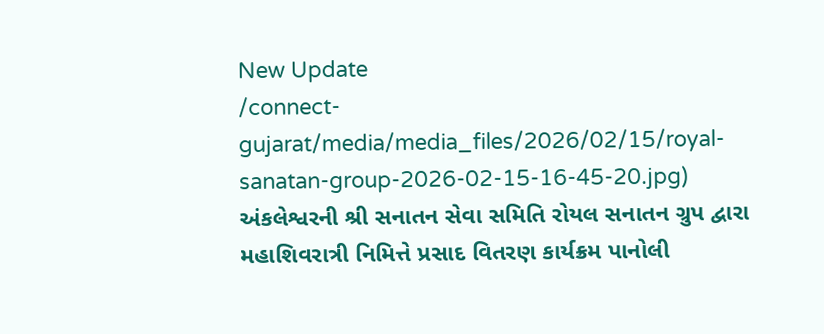New Update
/connect-gujarat/media/media_files/2026/02/15/royal-sanatan-group-2026-02-15-16-45-20.jpg)
અંકલેશ્વરની શ્રી સનાતન સેવા સમિતિ રોયલ સનાતન ગ્રુપ દ્વારા મહાશિવરાત્રી નિમિત્તે પ્રસાદ વિતરણ કાર્યક્રમ પાનોલી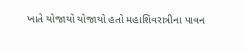ખાતે યોજાયો યોજાયો હતો મહાશિવરાત્રીના પાવન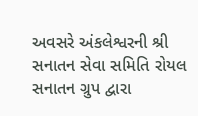અવસરે અંકલેશ્વરની શ્રી સનાતન સેવા સમિતિ રોયલ સનાતન ગ્રુપ દ્વારા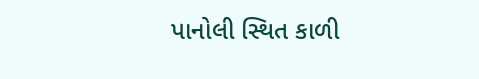પાનોલી સ્થિત કાળી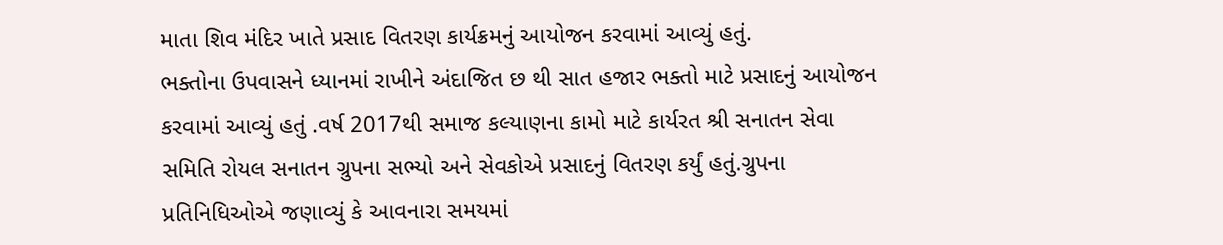માતા શિવ મંદિર ખાતે પ્રસાદ વિતરણ કાર્યક્રમનું આયોજન કરવામાં આવ્યું હતું.
ભક્તોના ઉપવાસને ધ્યાનમાં રાખીને અંદાજિત છ થી સાત હજાર ભક્તો માટે પ્રસાદનું આયોજન કરવામાં આવ્યું હતું .વર્ષ 2017થી સમાજ કલ્યાણના કામો માટે કાર્યરત શ્રી સનાતન સેવા સમિતિ રોયલ સનાતન ગ્રુપના સભ્યો અને સેવકોએ પ્રસાદનું વિતરણ કર્યું હતું.ગ્રુપના પ્રતિનિધિઓએ જણાવ્યું કે આવનારા સમયમાં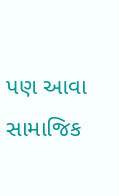પણ આવા સામાજિક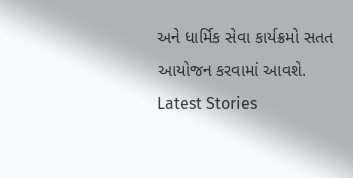અને ધાર્મિક સેવા કાર્યક્રમો સતત આયોજન કરવામાં આવશે.
Latest Stories